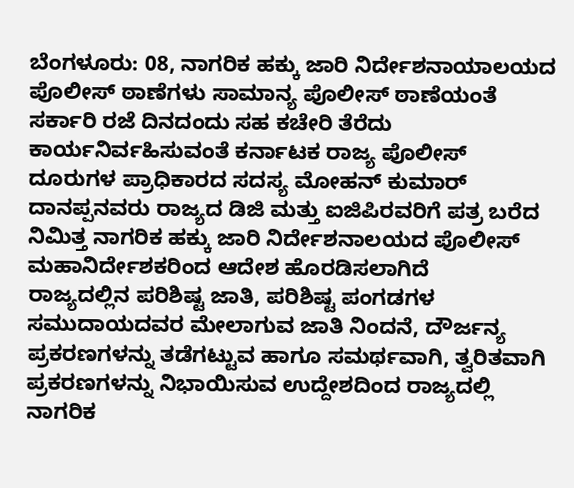ಬೆಂಗಳೂರು: 08, ನಾಗರಿಕ ಹಕ್ಕು ಜಾರಿ ನಿರ್ದೇಶನಾಯಾಲಯದ ಪೊಲೀಸ್ ಠಾಣೆಗಳು ಸಾಮಾನ್ಯ ಪೊಲೀಸ್ ಠಾಣೆಯಂತೆ ಸರ್ಕಾರಿ ರಜೆ ದಿನದಂದು ಸಹ ಕಚೇರಿ ತೆರೆದು ಕಾರ್ಯನಿರ್ವಹಿಸುವಂತೆ ಕರ್ನಾಟಕ ರಾಜ್ಯ ಪೊಲೀಸ್ ದೂರುಗಳ ಪ್ರಾಧಿಕಾರದ ಸದಸ್ಯ ಮೋಹನ್ ಕುಮಾರ್ ದಾನಪ್ಪನವರು ರಾಜ್ಯದ ಡಿಜಿ ಮತ್ತು ಐಜಿಪಿರವರಿಗೆ ಪತ್ರ ಬರೆದ ನಿಮಿತ್ತ ನಾಗರಿಕ ಹಕ್ಕು ಜಾರಿ ನಿರ್ದೇಶನಾಲಯದ ಪೊಲೀಸ್ ಮಹಾನಿರ್ದೇಶಕರಿಂದ ಆದೇಶ ಹೊರಡಿಸಲಾಗಿದೆ
ರಾಜ್ಯದಲ್ಲಿನ ಪರಿಶಿಷ್ಟ ಜಾತಿ, ಪರಿಶಿಷ್ಟ ಪಂಗಡಗಳ ಸಮುದಾಯದವರ ಮೇಲಾಗುವ ಜಾತಿ ನಿಂದನೆ, ದೌರ್ಜನ್ಯ ಪ್ರಕರಣಗಳನ್ನು ತಡೆಗಟ್ಟುವ ಹಾಗೂ ಸಮರ್ಥವಾಗಿ, ತ್ವರಿತವಾಗಿ ಪ್ರಕರಣಗಳನ್ನು ನಿಭಾಯಿಸುವ ಉದ್ದೇಶದಿಂದ ರಾಜ್ಯದಲ್ಲಿ ನಾಗರಿಕ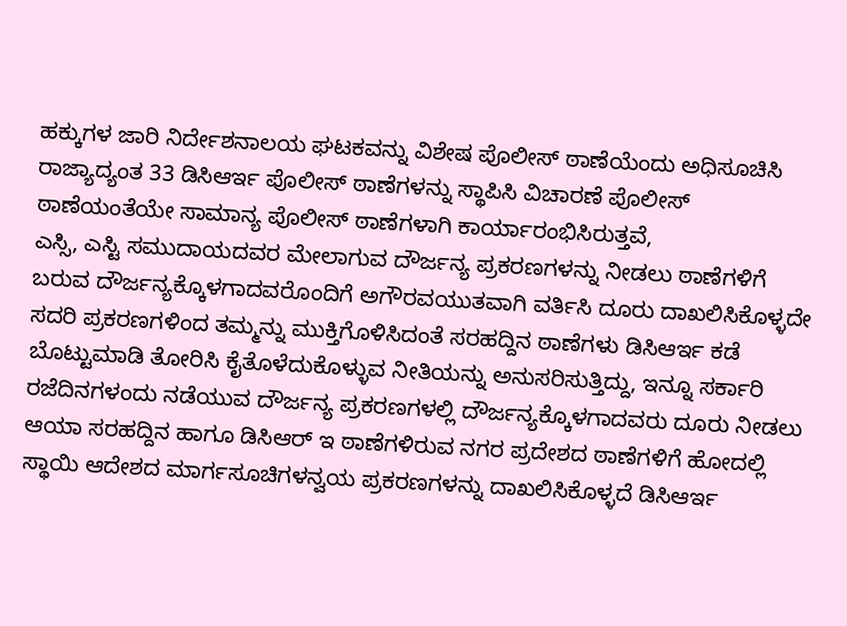ಹಕ್ಕುಗಳ ಜಾರಿ ನಿರ್ದೇಶನಾಲಯ ಘಟಕವನ್ನು ವಿಶೇಷ ಪೊಲೀಸ್ ಠಾಣೆಯೆಂದು ಅಧಿಸೂಚಿಸಿ ರಾಜ್ಯಾದ್ಯಂತ 33 ಡಿಸಿಆರ್ಇ ಪೊಲೀಸ್ ಠಾಣೆಗಳನ್ನು ಸ್ಥಾಪಿಸಿ ವಿಚಾರಣೆ ಪೊಲೀಸ್ ಠಾಣೆಯಂತೆಯೇ ಸಾಮಾನ್ಯ ಪೊಲೀಸ್ ಠಾಣೆಗಳಾಗಿ ಕಾರ್ಯಾರಂಭಿಸಿರುತ್ತವೆ,
ಎಸ್ಸಿ, ಎಸ್ಟಿ ಸಮುದಾಯದವರ ಮೇಲಾಗುವ ದೌರ್ಜನ್ಯ ಪ್ರಕರಣಗಳನ್ನು ನೀಡಲು ಠಾಣೆಗಳಿಗೆ ಬರುವ ದೌರ್ಜನ್ಯಕ್ಕೊಳಗಾದವರೊಂದಿಗೆ ಅಗೌರವಯುತವಾಗಿ ವರ್ತಿಸಿ ದೂರು ದಾಖಲಿಸಿಕೊಳ್ಳದೇ ಸದರಿ ಪ್ರಕರಣಗಳಿಂದ ತಮ್ಮನ್ನು ಮುಕ್ತಿಗೊಳಿಸಿದಂತೆ ಸರಹದ್ದಿನ ಠಾಣೆಗಳು ಡಿಸಿಆರ್ಇ ಕಡೆ ಬೊಟ್ಟುಮಾಡಿ ತೋರಿಸಿ ಕೈತೊಳೆದುಕೊಳ್ಳುವ ನೀತಿಯನ್ನು ಅನುಸರಿಸುತ್ತಿದ್ದು, ಇನ್ನೂ ಸರ್ಕಾರಿ ರಜೆದಿನಗಳಂದು ನಡೆಯುವ ದೌರ್ಜನ್ಯ ಪ್ರಕರಣಗಳಲ್ಲಿ ದೌರ್ಜನ್ಯಕ್ಕೊಳಗಾದವರು ದೂರು ನೀಡಲು ಆಯಾ ಸರಹದ್ದಿನ ಹಾಗೂ ಡಿಸಿಆರ್ ಇ ಠಾಣೆಗಳಿರುವ ನಗರ ಪ್ರದೇಶದ ಠಾಣೆಗಳಿಗೆ ಹೋದಲ್ಲಿ ಸ್ಥಾಯಿ ಆದೇಶದ ಮಾರ್ಗಸೂಚಿಗಳನ್ವಯ ಪ್ರಕರಣಗಳನ್ನು ದಾಖಲಿಸಿಕೊಳ್ಳದೆ ಡಿಸಿಆರ್ಇ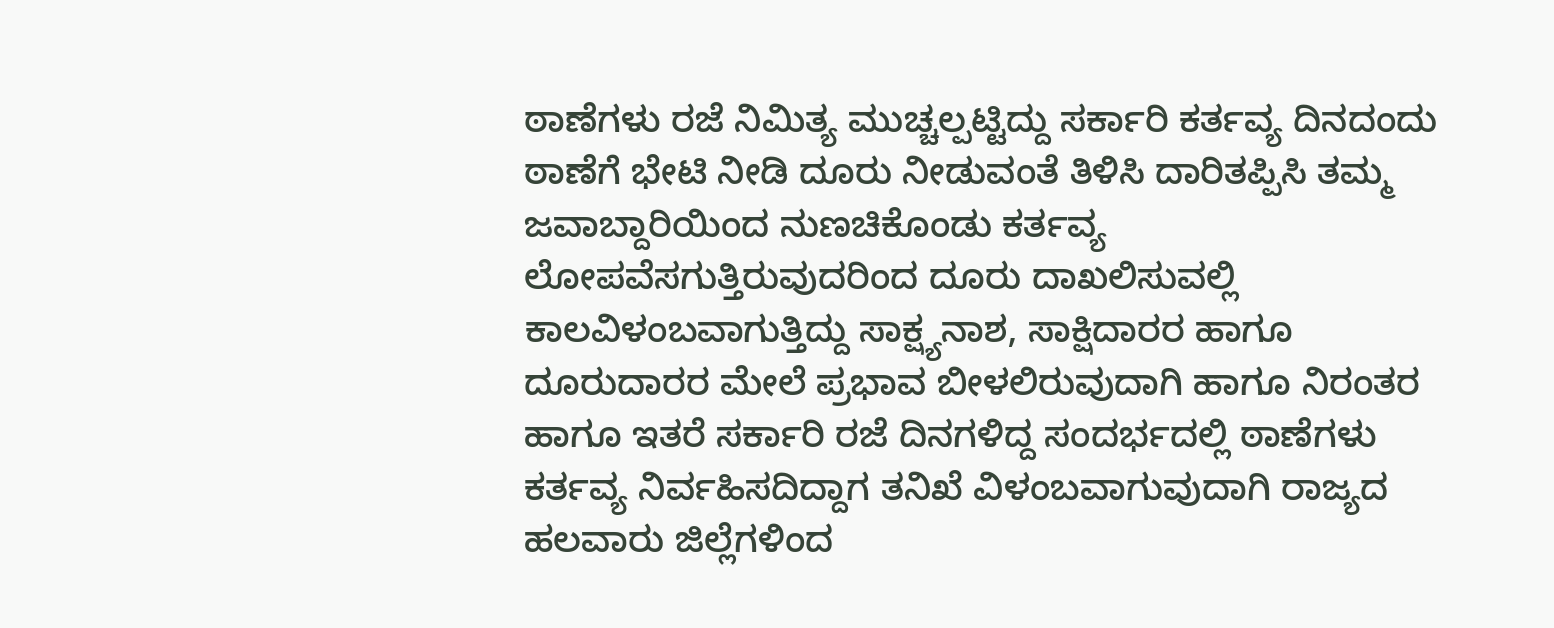ಠಾಣೆಗಳು ರಜೆ ನಿಮಿತ್ಯ ಮುಚ್ಚಲ್ಪಟ್ಟಿದ್ದು ಸರ್ಕಾರಿ ಕರ್ತವ್ಯ ದಿನದಂದು ಠಾಣೆಗೆ ಭೇಟಿ ನೀಡಿ ದೂರು ನೀಡುವಂತೆ ತಿಳಿಸಿ ದಾರಿತಪ್ಪಿಸಿ ತಮ್ಮ ಜವಾಬ್ದಾರಿಯಿಂದ ನುಣಚಿಕೊಂಡು ಕರ್ತವ್ಯ ಲೋಪವೆಸಗುತ್ತಿರುವುದರಿಂದ ದೂರು ದಾಖಲಿಸುವಲ್ಲಿ ಕಾಲವಿಳಂಬವಾಗುತ್ತಿದ್ದು ಸಾಕ್ಷ್ಯನಾಶ, ಸಾಕ್ಷಿದಾರರ ಹಾಗೂ ದೂರುದಾರರ ಮೇಲೆ ಪ್ರಭಾವ ಬೀಳಲಿರುವುದಾಗಿ ಹಾಗೂ ನಿರಂತರ ಹಾಗೂ ಇತರೆ ಸರ್ಕಾರಿ ರಜೆ ದಿನಗಳಿದ್ದ ಸಂದರ್ಭದಲ್ಲಿ ಠಾಣೆಗಳು ಕರ್ತವ್ಯ ನಿರ್ವಹಿಸದಿದ್ದಾಗ ತನಿಖೆ ವಿಳಂಬವಾಗುವುದಾಗಿ ರಾಜ್ಯದ ಹಲವಾರು ಜಿಲ್ಲೆಗಳಿಂದ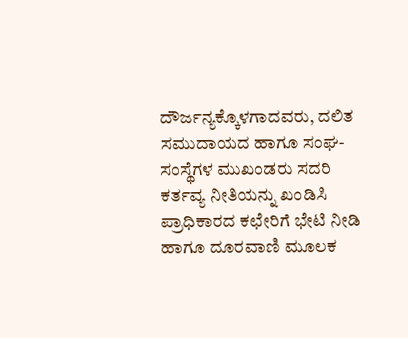ದೌರ್ಜನ್ಯಕ್ಕೊಳಗಾದವರು, ದಲಿತ ಸಮುದಾಯದ ಹಾಗೂ ಸಂಘ-ಸಂಸ್ಥೆಗಳ ಮುಖಂಡರು ಸದರಿ ಕರ್ತವ್ಯ ನೀತಿಯನ್ನು ಖಂಡಿಸಿ ಪ್ರಾಧಿಕಾರದ ಕಛೇರಿಗೆ ಭೇಟಿ ನೀಡಿ ಹಾಗೂ ದೂರವಾಣಿ ಮೂಲಕ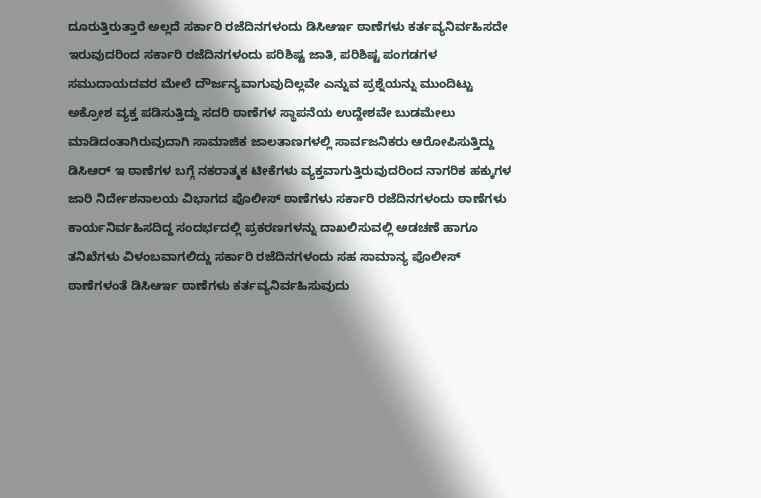ದೂರುತ್ತಿರುತ್ತಾರೆ ಅಲ್ಲದೆ ಸರ್ಕಾರಿ ರಜೆದಿನಗಳಂದು ಡಿಸಿಆರ್ಇ ಠಾಣೆಗಳು ಕರ್ತವ್ಯನಿರ್ವಹಿಸದೇ ಇರುವುದರಿಂದ ಸರ್ಕಾರಿ ರಜೆದಿನಗಳಂದು ಪರಿಶಿಷ್ಟ ಜಾತಿ, ಪರಿಶಿಷ್ಟ ಪಂಗಡಗಳ ಸಮುದಾಯದವರ ಮೇಲೆ ದೌರ್ಜನ್ಯವಾಗುವುದಿಲ್ಲವೇ ಎನ್ನುವ ಪ್ರಶ್ನೆಯನ್ನು ಮುಂದಿಟ್ಟು ಅಕ್ರೋಶ ವ್ಯಕ್ತ ಪಡಿಸುತ್ತಿದ್ದು ಸದರಿ ಠಾಣೆಗಳ ಸ್ಥಾಪನೆಯ ಉದ್ದೇಶವೇ ಬುಡಮೇಲು ಮಾಡಿದಂತಾಗಿರುವುದಾಗಿ ಸಾಮಾಜಿಕ ಜಾಲತಾಣಗಳಲ್ಲಿ ಸಾರ್ವಜನಿಕರು ಆರೋಪಿಸುತ್ತಿದ್ದು ಡಿಸಿಆರ್ ಇ ಠಾಣೆಗಳ ಬಗ್ಗೆ ನಕರಾತ್ಮಕ ಟೀಕೆಗಳು ವ್ಯಕ್ತವಾಗುತ್ತಿರುವುದರಿಂದ ನಾಗರಿಕ ಹಕ್ಕುಗಳ ಜಾರಿ ನಿರ್ದೇಶನಾಲಯ ವಿಭಾಗದ ಪೊಲೀಸ್ ಠಾಣೆಗಳು ಸರ್ಕಾರಿ ರಜೆದಿನಗಳಂದು ಠಾಣೆಗಳು ಕಾರ್ಯನಿರ್ವಹಿಸದಿದ್ದ ಸಂದರ್ಭದಲ್ಲಿ ಪ್ರಕರಣಗಳನ್ನು ದಾಖಲಿಸುವಲ್ಲಿ ಅಡಚಣೆ ಹಾಗೂ ತನಿಖೆಗಳು ವಿಳಂಬವಾಗಲಿದ್ದು ಸರ್ಕಾರಿ ರಜೆದಿನಗಳಂದು ಸಹ ಸಾಮಾನ್ಯ ಪೊಲೀಸ್ ಠಾಣೆಗಳಂತೆ ಡಿಸಿಆರ್ಇ ಠಾಣೆಗಳು ಕರ್ತವ್ಯನಿರ್ವಹಿಸುವುದು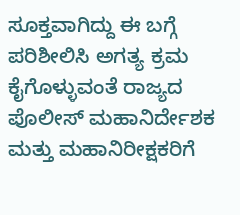ಸೂಕ್ತವಾಗಿದ್ದು ಈ ಬಗ್ಗೆ ಪರಿಶೀಲಿಸಿ ಅಗತ್ಯ ಕ್ರಮ ಕೈಗೊಳ್ಳುವಂತೆ ರಾಜ್ಯದ ಪೊಲೀಸ್ ಮಹಾನಿರ್ದೇಶಕ ಮತ್ತು ಮಹಾನಿರೀಕ್ಷಕರಿಗೆ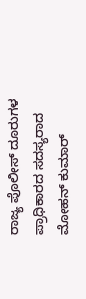ರಾಜ್ಯ ಪೊಲೀಸ್ ದೂರುಗಳ ಪ್ರಾಧಿಕಾರದ ಸದಸ್ಯರಾದ ಮೋಹನ್ ಕುಮಾರ್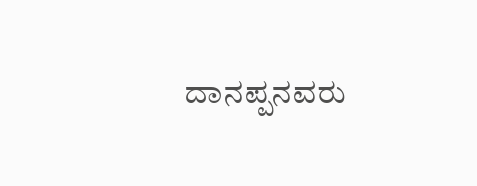ದಾನಪ್ಪನವರು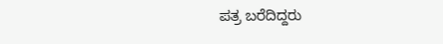ಪತ್ರ ಬರೆದಿದ್ದರು